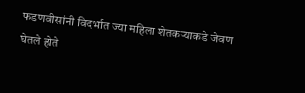फडणवीसांनी विदर्भात ज्या महिला शेतकऱ्याकडे जेवण घेतले होते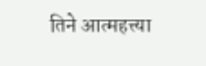तिने आत्महत्त्या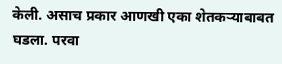केली. असाच प्रकार आणखी एका शेतकऱ्याबाबत घडला. परवा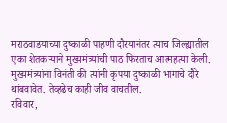मराठवाडयाच्या दुष्काळी पाहणी दौरयानंतर त्याच जिल्ह्यातील एका शेतकऱ्याने मुख्यमंत्र्यांची पाठ फिरताच आत्महत्या केली. मुख्यमंत्र्यांना विनंती की त्यांनी कृपया दुष्काळी भागाचे दौरे थांबवावेत. तेव्हढेच काही जीव वाचतील.
रविवार,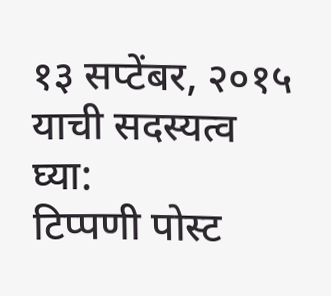१३ सप्टेंबर, २०१५
याची सदस्यत्व घ्या:
टिप्पणी पोस्ट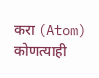करा (Atom)
कोणत्याही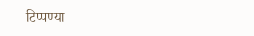टिप्पण्या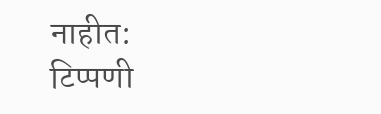नाहीत:
टिप्पणी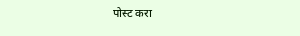पोस्ट करा